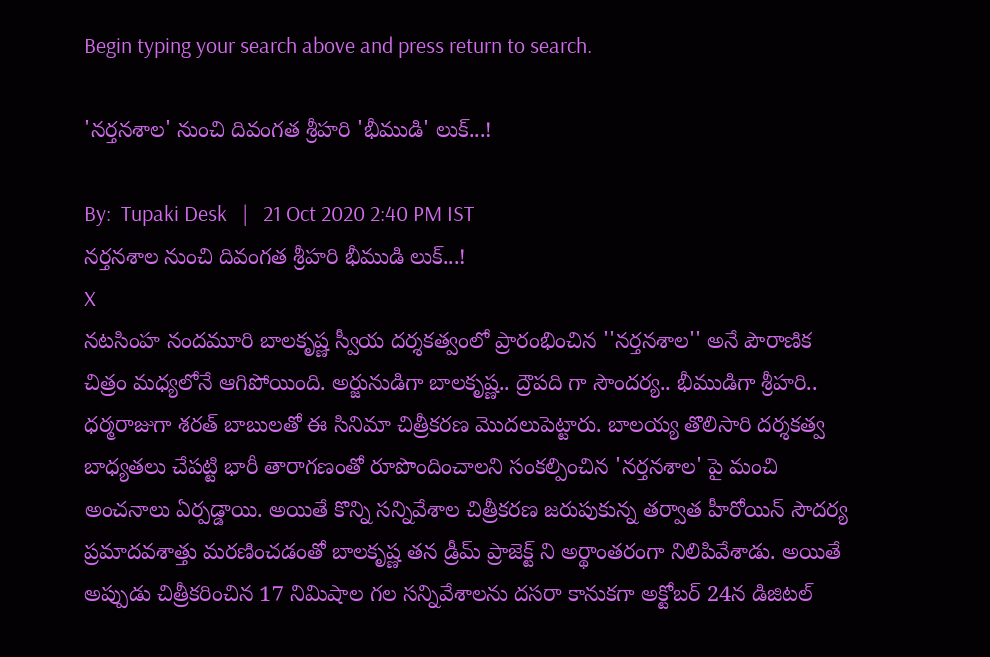Begin typing your search above and press return to search.

'నర్తనశాల' నుంచి దివంగత శ్రీహరి 'భీముడి' లుక్...!

By:  Tupaki Desk   |   21 Oct 2020 2:40 PM IST
నర్తనశాల నుంచి దివంగత శ్రీహరి భీముడి లుక్...!
X
నటసింహ నందమూరి బాలకృష్ణ స్వీయ దర్శకత్వంలో ప్రారంభించిన ''నర్తనశాల'' అనే పౌరాణిక చిత్రం మధ్యలోనే ఆగిపోయింది. అర్జునుడిగా బాలకృష్ణ.. ద్రౌపది గా సౌందర్య.. భీముడిగా శ్రీహరి.. ధర్మరాజుగా శరత్ బాబులతో ఈ సినిమా చిత్రీకరణ మొదలుపెట్టారు. బాలయ్య తొలిసారి దర్శకత్వ బాధ్యతలు చేపట్టి భారీ తారాగణంతో రూపొందించాలని సంకల్పించిన 'నర్తనశాల' పై మంచి అంచనాలు ఏర్పడ్డాయి. అయితే కొన్ని సన్నివేశాల చిత్రీకరణ జరుపుకున్న తర్వాత హీరోయిన్ సౌదర్య ప్రమాదవశాత్తు మరణించడంతో బాలకృష్ణ తన డ్రీమ్ ప్రాజెక్ట్‌ ని అర్థాంతరంగా నిలిపివేశాడు. అయితే అప్పుడు చిత్రీకరించిన 17 నిమిషాల గల సన్నివేశాలను దసరా కానుకగా అక్టోబర్ 24న డిజిటల్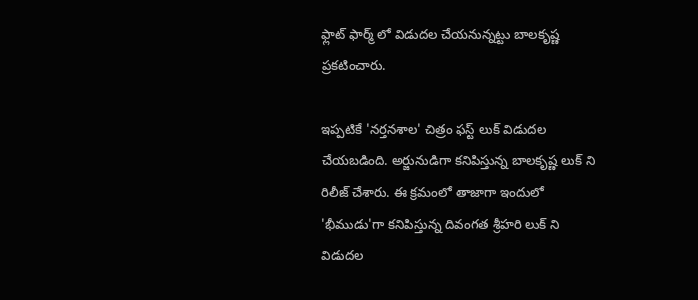ఫ్లాట్ ఫార్మ్ లో విడుదల చేయనున్నట్టు బాలకృష్ణ ప్రకటించారు.

ఇప్పటికే 'నర్తనశాల' చిత్రం ఫస్ట్ లుక్ విడుదల చేయబడింది. అర్జునుడిగా కనిపిస్తున్న బాలకృష్ణ లుక్ ని రిలీజ్ చేశారు. ఈ క్రమంలో తాజాగా ఇందులో 'భీముడు'గా కనిపిస్తున్న దివంగత శ్రీహరి లుక్ ని విడుదల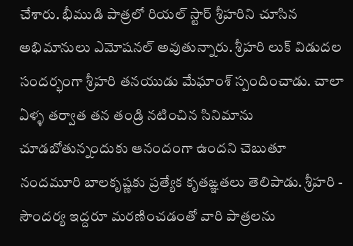చేశారు. భీముడి పాత్రలో రియల్ స్టార్ శ్రీహరిని చూసిన అభిమానులు ఎమోషనల్ అవుతున్నారు. శ్రీహరి లుక్ విడుదల సందర్భంగా శ్రీహరి తనయుడు మేఘాంశ్ స్పందించాడు. చాలా ఏళ్ళ తర్వాత తన తండ్రి నటించిన సినిమాను చూడబోతున్నందుకు ఆనందంగా ఉందని చెబుతూ నందమూరి బాలకృష్ణకు ప్రత్యేక కృతఙ్ఞతలు తెలిపాడు. శ్రీహరి - సౌందర్య ఇద్దరూ మరణించడంతో వారి పాత్రలను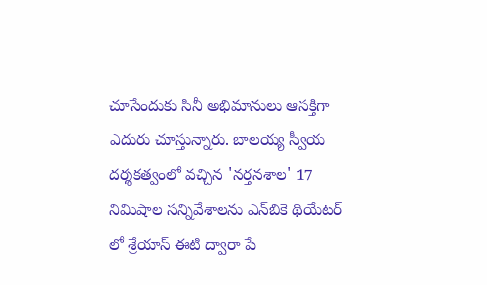చూసేందుకు సినీ అభిమానులు ఆసక్తిగా ఎదురు చూస్తున్నారు. బాలయ్య స్వీయ దర్శకత్వంలో వచ్చిన 'నర్తనశాల' 17 నిమిషాల సన్నివేశాలను ఎన్‌బికె థియేటర్‌ లో శ్రేయాస్ ఈటి ద్వారా పే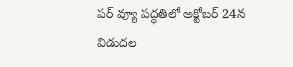పర్ వ్యూ పద్ధతిలో అక్టోబర్ 24న విడుదల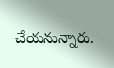చేయనున్నారు.